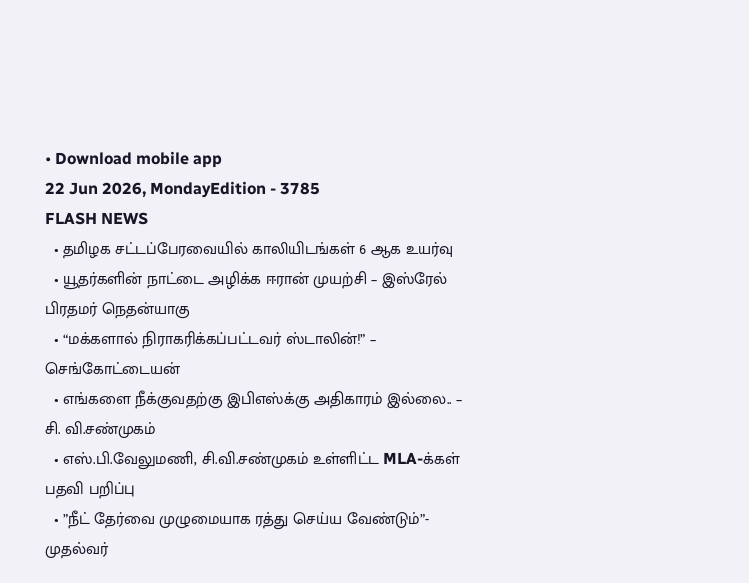• Download mobile app
22 Jun 2026, MondayEdition - 3785
FLASH NEWS
  • தமிழக சட்டப்பேரவையில் காலியிடங்கள் 6 ஆக உயர்வு
  • யூதர்களின் நாட்டை அழிக்க ஈரான் முயற்சி – இஸ்ரேல் பிரதமர் நெதன்யாகு
  • “மக்களால் நிராகரிக்கப்பட்டவர் ஸ்டாலின்!” – செங்கோட்டையன்
  • எங்களை நீக்குவதற்கு இபிஎஸ்க்கு அதிகாரம் இல்லை.. – சி. வி.சண்முகம்
  • எஸ்.பி.வேலுமணி, சி.வி.சண்முகம் உள்ளிட்ட MLA-க்கள் பதவி பறிப்பு
  • ”நீட் தேர்வை முழுமையாக ரத்து செய்ய வேண்டும்”- முதல்வர்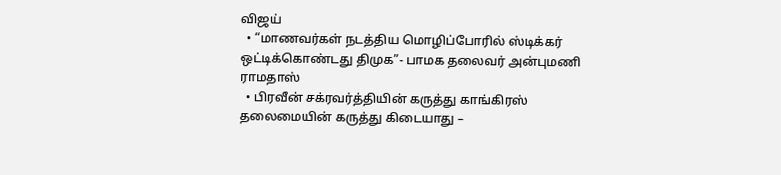விஜய்
  • “மாணவர்கள் நடத்திய மொழிப்போரில் ஸ்டிக்கர் ஒட்டிக்கொண்டது திமுக”- பாமக தலைவர் அன்புமணி ராமதாஸ்
  • பிரவீன் சக்ரவர்த்தியின் கருத்து காங்கிரஸ் தலைமையின் கருத்து கிடையாது –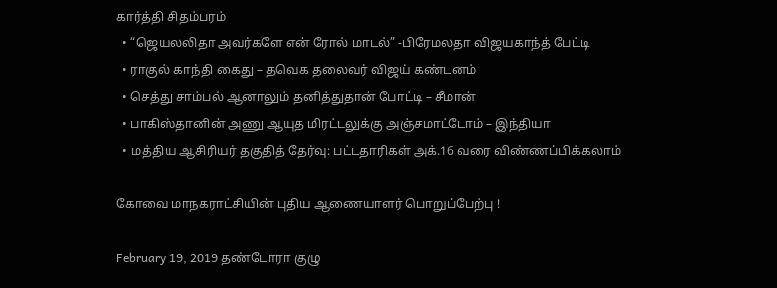கார்த்தி சிதம்பரம்
  • “ஜெயலலிதா அவர்களே என் ரோல் மாடல்” -பிரேமலதா விஜயகாந்த் பேட்டி
  • ராகுல் காந்தி கைது – தவெக தலைவர் விஜய் கண்டனம்
  • செத்து சாம்பல் ஆனாலும் தனித்துதான் போட்டி – சீமான்
  • பாகிஸ்தானின் அணு ஆயுத மிரட்டலுக்கு அஞ்சமாட்டோம் – இந்தியா
  • மத்திய ஆசிரியர் தகுதித் தேர்வு: பட்டதாரிகள் அக்.16 வரை விண்ணப்பிக்கலாம்

கோவை மாநகராட்சியின் புதிய ஆணையாளர் பொறுப்பேற்பு !

February 19, 2019 தண்டோரா குழு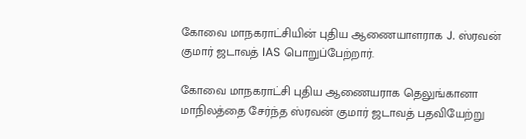கோவை மாநகராட்சியின் புதிய ஆணையாளராக J. ஸ்ரவன் குமார் ஜடாவத் IAS பொறுப்பேற்றார்.

கோவை மாநகராட்சி புதிய ஆணையராக தெலுங்கானா மாநிலத்தை சேர்ந்த ஸ்ரவன் குமார் ஜடாவத் பதவியேற்று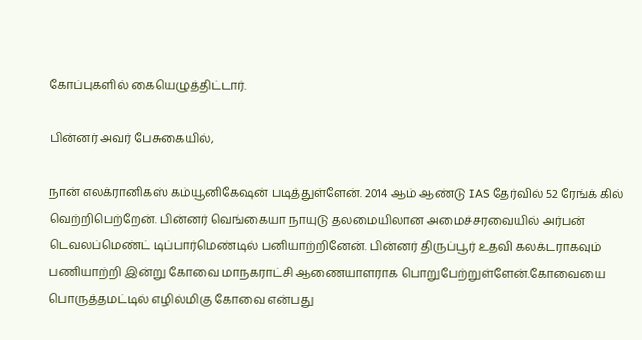கோப்புகளில் கையெழுத்திட்டார்.

பின்னர் அவர் பேசுகையில்,

நான் எலக்ரானிகஸ் கம்யூனிகேஷன் படித்துள்ளேன். 2014 ஆம் ஆண்டு IAS தேர்வில் 52 ரேங்க் கில் வெற்றிபெற்றேன். பின்னர் வெங்கையா நாயுடு தலமையிலான அமைச்சரவையில் அர்பன் டெவலப்மெண்ட் டிப்பார்மெண்டில் பனியாற்றினேன். பின்னர் திருப்பூர் உதவி கலக்டராகவும் பணியாற்றி இன்று கோவை மாநகராட்சி ஆணையாளராக பொறுபேற்றுள்ளேன்.கோவையை பொருத்தமட்டில் எழில்மிகு கோவை என்பது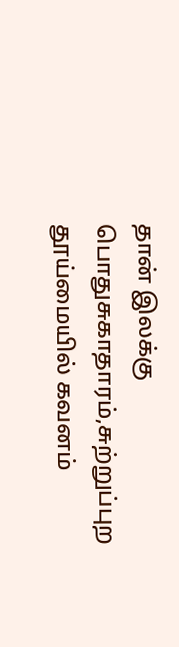தான் இலக்கு பொதுசுகாதாரம்,சுற்றுப்புற தூய்மையில் கவனம்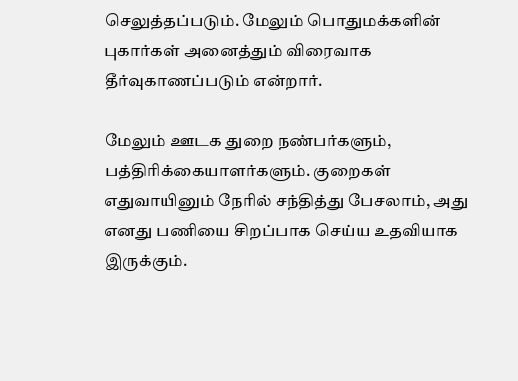செலுத்தப்படும். மேலும் பொதுமக்களின் புகார்கள் அனைத்தும் விரைவாக தீர்வுகாணப்படும் என்றார்.

மேலும் ஊடக துறை நண்பர்களும், பத்திரிக்கையாளர்களும். குறைகள் எதுவாயினும் நேரில் சந்தித்து பேசலாம், அது எனது பணியை சிறப்பாக செய்ய உதவியாக இருக்கும்.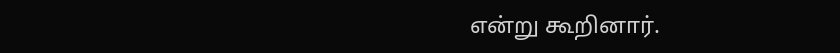என்று கூறினார்.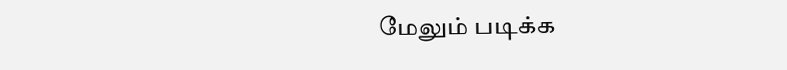மேலும் படிக்க